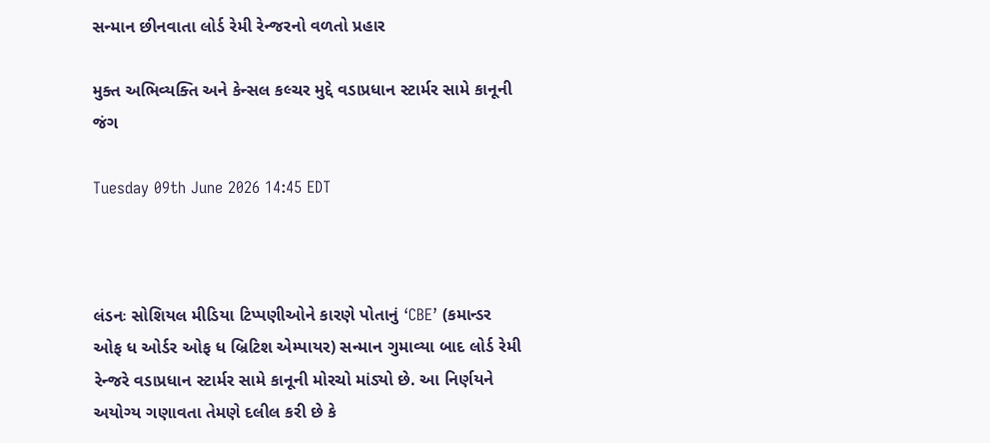સન્માન છીનવાતા લોર્ડ રેમી રેન્જરનો વળતો પ્રહાર

મુક્ત અભિવ્યક્તિ અને કેન્સલ કલ્ચર મુદ્દે વડાપ્રધાન સ્ટાર્મર સામે કાનૂની જંગ

Tuesday 09th June 2026 14:45 EDT



લંડનઃ સોશિયલ મીડિયા ટિપ્પણીઓને કારણે પોતાનું ‘CBE’ (કમાન્ડર ઓફ ધ ઓર્ડર ઓફ ધ બ્રિટિશ એમ્પાયર) સન્માન ગુમાવ્યા બાદ લોર્ડ રેમી રેન્જરે વડાપ્રધાન સ્ટાર્મર સામે કાનૂની મોરચો માંડ્યો છે. આ નિર્ણયને અયોગ્ય ગણાવતા તેમણે દલીલ કરી છે કે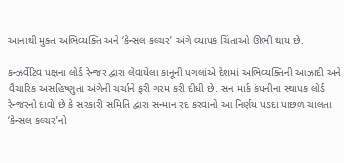આનાથી મુક્ત અભિવ્યક્તિ અને ‘કેન્સલ કલ્ચર’ અંગે વ્યાપક ચિંતાઓ ઊભી થાય છે.

કન્ઝર્વેટિવ પક્ષના લોર્ડ રેન્જર દ્વારા લેવાયેલા કાનૂની પગલાંએ દેશમાં અભિવ્યક્તિની આઝાદી અને વૈચારિક અસહિષ્ણુતા અંગેની ચર્ચાને ફરી ગરમ કરી દીધી છે. સન માર્ક કંપનીના સ્થાપક લોર્ડ રેન્જરનો દાવો છે કે સરકારી સમિતિ દ્વારા સન્માન રદ કરવાનો આ નિર્ણય પડદા પાછળ ચાલતા ‘કેન્સલ કલ્ચર’નો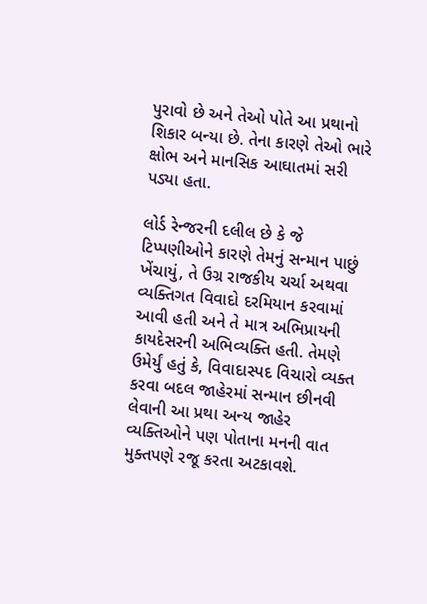પુરાવો છે અને તેઓ પોતે આ પ્રથાનો શિકાર બન્યા છે. તેના કારણે તેઓ ભારે ક્ષોભ અને માનસિક આઘાતમાં સરી પડ્યા હતા.

લોર્ડ રેન્જરની દલીલ છે કે જે ટિપ્પણીઓને કારણે તેમનું સન્માન પાછું ખેંચાયું, તે ઉગ્ર રાજકીય ચર્ચા અથવા વ્યક્તિગત વિવાદો દરમિયાન કરવામાં આવી હતી અને તે માત્ર અભિપ્રાયની કાયદેસરની અભિવ્યક્તિ હતી. તેમણે ઉમેર્યું હતું કે, વિવાદાસ્પદ વિચારો વ્યક્ત કરવા બદલ જાહેરમાં સન્માન છીનવી લેવાની આ પ્રથા અન્ય જાહેર વ્યક્તિઓને પણ પોતાના મનની વાત મુક્તપણે રજૂ કરતા અટકાવશે.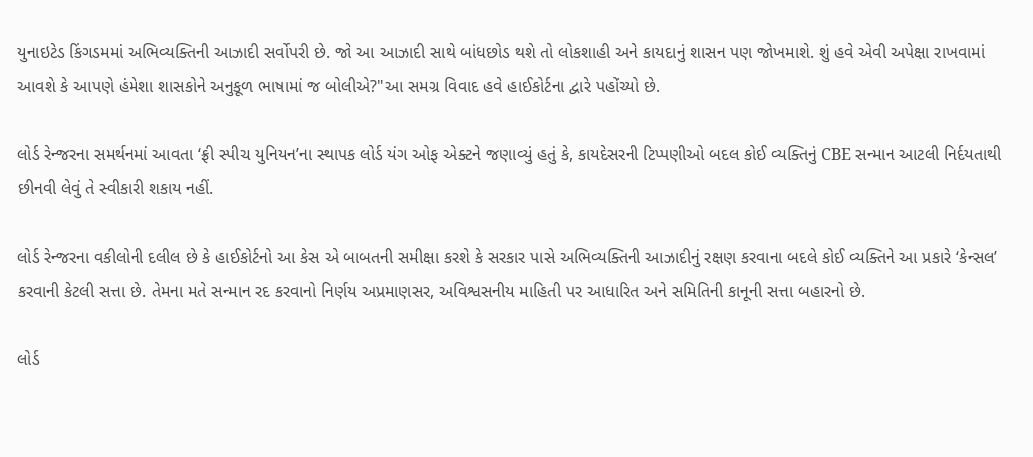યુનાઇટેડ કિંગડમમાં અભિવ્યક્તિની આઝાદી સર્વોપરી છે. જો આ આઝાદી સાથે બાંધછોડ થશે તો લોકશાહી અને કાયદાનું શાસન પણ જોખમાશે. શું હવે એવી અપેક્ષા રાખવામાં આવશે કે આપણે હંમેશા શાસકોને અનુકૂળ ભાષામાં જ બોલીએ?"આ સમગ્ર વિવાદ હવે હાઈકોર્ટના દ્વારે પહોંચ્યો છે.

લોર્ડ રેન્જરના સમર્થનમાં આવતા ‘ફ્રી સ્પીચ યુનિયન’ના સ્થાપક લોર્ડ યંગ ઓફ એક્ટને જણાવ્યું હતું કે, કાયદેસરની ટિપ્પણીઓ બદલ કોઈ વ્યક્તિનું CBE સન્માન આટલી નિર્દયતાથી છીનવી લેવું તે સ્વીકારી શકાય નહીં.

લોર્ડ રેન્જરના વકીલોની દલીલ છે કે હાઈકોર્ટનો આ કેસ એ બાબતની સમીક્ષા કરશે કે સરકાર પાસે અભિવ્યક્તિની આઝાદીનું રક્ષણ કરવાના બદલે કોઈ વ્યક્તિને આ પ્રકારે ‘કેન્સલ’ કરવાની કેટલી સત્તા છે. તેમના મતે સન્માન રદ કરવાનો નિર્ણય અપ્રમાણસર, અવિશ્વસનીય માહિતી પર આધારિત અને સમિતિની કાનૂની સત્તા બહારનો છે.

લોર્ડ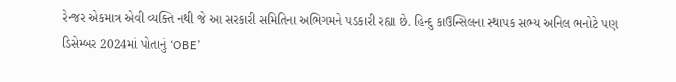રેન્જર એકમાત્ર એવી વ્યક્તિ નથી જે આ સરકારી સમિતિના અભિગમને પડકારી રહ્યા છે. હિન્દુ કાઉન્સિલના સ્થાપક સભ્ય અનિલ ભનોટે પણ ડિસેમ્બર 2024માં પોતાનું ‘OBE’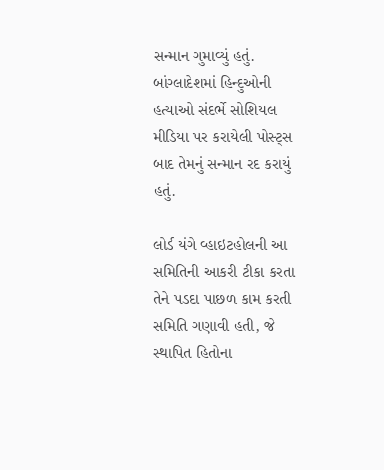સન્માન ગુમાવ્યું હતું. બાંગ્લાદેશમાં હિન્દુઓની હત્યાઓ સંદર્ભે સોશિયલ મીડિયા પર કરાયેલી પોસ્ટ્સ બાદ તેમનું સન્માન રદ કરાયું હતું.

લોર્ડ યંગે વ્હાઇટહોલની આ સમિતિની આકરી ટીકા કરતા તેને પડદા પાછળ કામ કરતી સમિતિ ગણાવી હતી, જે સ્થાપિત હિતોના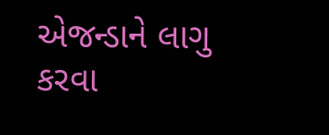એજન્ડાને લાગુ કરવા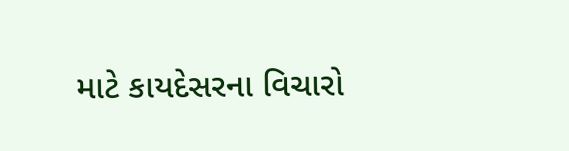માટે કાયદેસરના વિચારો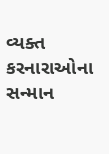વ્યક્ત કરનારાઓના સન્માન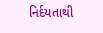નિર્દયતાથી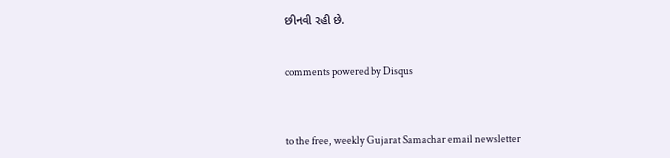છીનવી રહી છે.


comments powered by Disqus



to the free, weekly Gujarat Samachar email newsletter